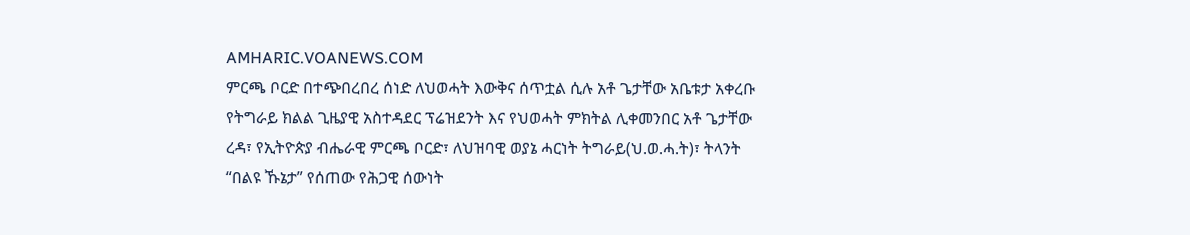AMHARIC.VOANEWS.COM
ምርጫ ቦርድ በተጭበረበረ ሰነድ ለህወሓት እውቅና ሰጥቷል ሲሉ አቶ ጌታቸው አቤቱታ አቀረቡ
የትግራይ ክልል ጊዜያዊ አስተዳደር ፕሬዝደንት እና የህወሓት ምክትል ሊቀመንበር አቶ ጌታቸው ረዳ፣ የኢትዮጵያ ብሔራዊ ምርጫ ቦርድ፣ ለህዝባዊ ወያኔ ሓርነት ትግራይ(ህ.ወ.ሓ.ት)፣ ትላንት “በልዩ ኹኔታ” የሰጠው የሕጋዊ ሰውነት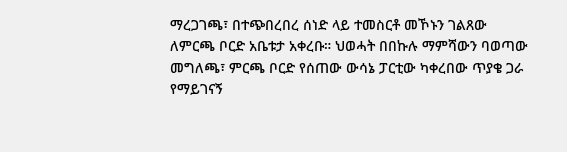ማረጋገጫ፣ በተጭበረበረ ሰነድ ላይ ተመስርቶ መኾኑን ገልጸው ለምርጫ ቦርድ አቤቱታ አቀረቡ። ህወሓት በበኩሉ ማምሻውን ባወጣው መግለጫ፣ ምርጫ ቦርድ የሰጠው ውሳኔ ፓርቲው ካቀረበው ጥያቄ ጋራ የማይገናኝ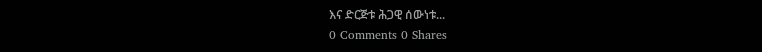እና ድርጅቱ ሕጋዊ ሰውነቱ...
0 Comments 0 Shares